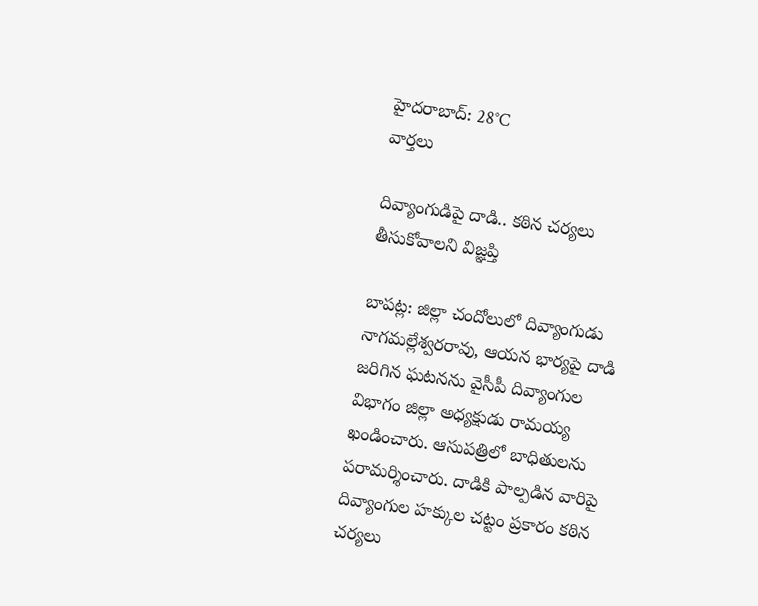హైదరాబాద్: 28°C
వార్తలు

దివ్యాంగుడిపై దాడి.. కఠిన చర్యలు తీసుకోవాలని విజ్ఞప్తి

బాపట్ల: జిల్లా చందోలులో దివ్యాంగుడు నాగమల్లేశ్వరరావు, ఆయన భార్యపై దాడి జరిగిన ఘటనను వైసీపీ దివ్యాంగుల విభాగం జిల్లా అధ్యక్షుడు రామయ్య ఖండించారు. ఆసుపత్రిలో బాధితులను పరామర్శించారు. దాడికి పాల్పడిన వారిపై దివ్యాంగుల హక్కుల చట్టం ప్రకారం కఠిన చర్యలు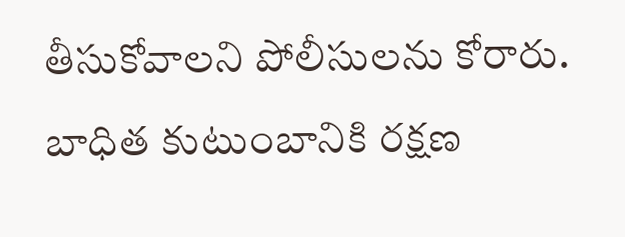తీసుకోవాలని పోలీసులను కోరారు. బాధిత కుటుంబానికి రక్షణ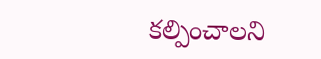కల్పించాలని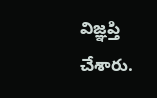విజ్ఞప్తి చేశారు.